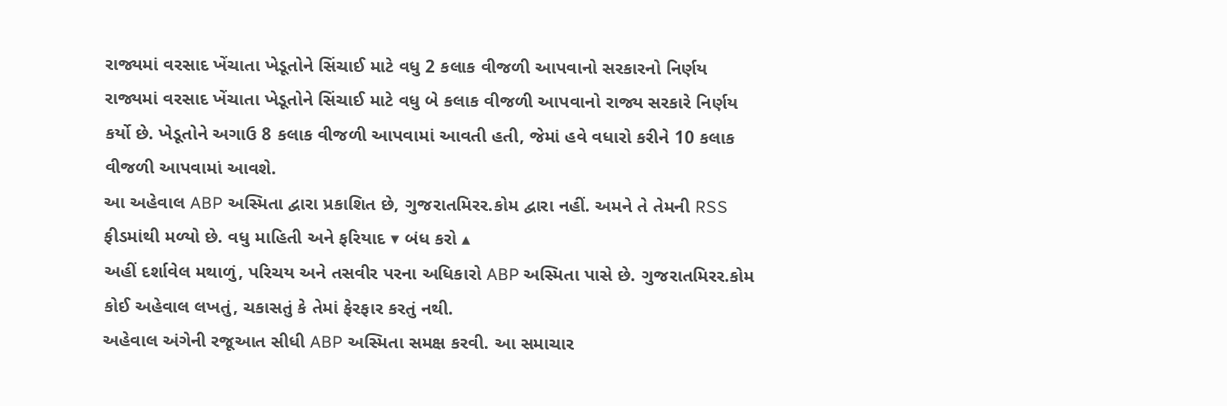રાજ્યમાં વરસાદ ખેંચાતા ખેડૂતોને સિંચાઈ માટે વધુ 2 કલાક વીજળી આપવાનો સરકારનો નિર્ણય
રાજ્યમાં વરસાદ ખેંચાતા ખેડૂતોને સિંચાઈ માટે વધુ બે કલાક વીજળી આપવાનો રાજ્ય સરકારે નિર્ણય કર્યો છે. ખેડૂતોને અગાઉ 8 કલાક વીજળી આપવામાં આવતી હતી, જેમાં હવે વધારો કરીને 10 કલાક વીજળી આપવામાં આવશે.
આ અહેવાલ ABP અસ્મિતા દ્વારા પ્રકાશિત છે, ગુજરાતમિરર.કોમ દ્વારા નહીં. અમને તે તેમની RSS ફીડમાંથી મળ્યો છે. વધુ માહિતી અને ફરિયાદ ▾ બંધ કરો ▴
અહીં દર્શાવેલ મથાળું, પરિચય અને તસવીર પરના અધિકારો ABP અસ્મિતા પાસે છે. ગુજરાતમિરર.કોમ કોઈ અહેવાલ લખતું, ચકાસતું કે તેમાં ફેરફાર કરતું નથી.
અહેવાલ અંગેની રજૂઆત સીધી ABP અસ્મિતા સમક્ષ કરવી. આ સમાચાર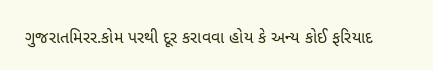ગુજરાતમિરર.કોમ પરથી દૂર કરાવવા હોય કે અન્ય કોઈ ફરિયાદ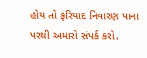હોય તો ફરિયાદ નિવારણ પાના પરથી અમારો સંપર્ક કરો.